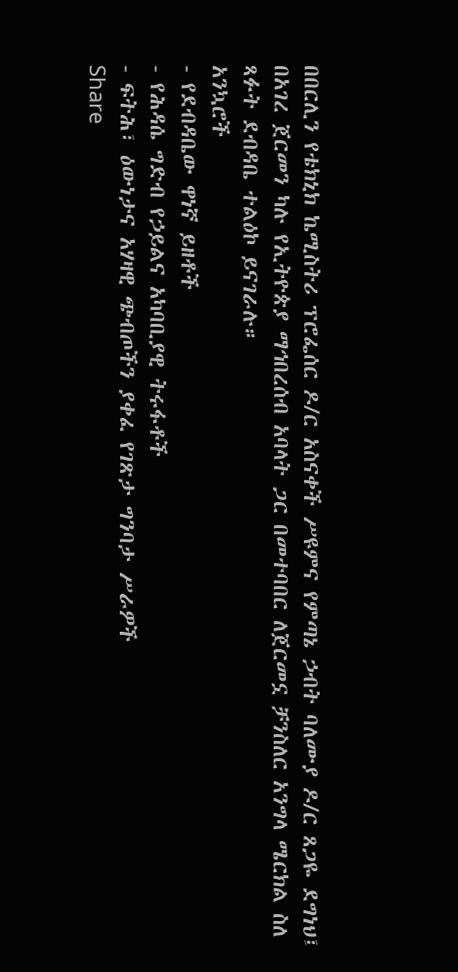በበርሊን የቴክኒክ ኬሚስትሪ ፕሮፌሰር ዶ/ር አስናቀች ሥዩምና የምጣኔ ኃብት ባለሙያ ዶ/ር ጸጋዬ ደግነህ፤ በአገረ ጀርመን ካሉ የኢትዮጵያ ማኅበረሰብ አባላት ጋር በመተባበር ለጀርመኗ ቻንስለር አንግላ ሜርክል ስለ ጻፉት ደብዳቤ ተልዕኮ ይናገራሉ።
አንኳሮች
- የደብዳቤው ዋነኛ ይዘቶች
- የሕዳሴ ግድብ የኃይልና አካባቢያዊ ትሩፋቶች
- ፍትሕ፣ ዕውነታና አሃዛዊ ጭብጦችን ያቀፈ የገጽታ ግንባታ ሥራዎች
Share